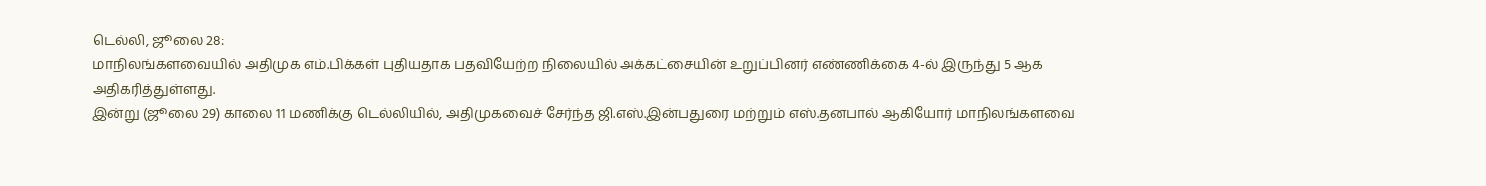டெல்லி, ஜூலை 28:
மாநிலங்களவையில் அதிமுக எம்.பிக்கள் புதியதாக பதவியேற்ற நிலையில் அக்கட்சையின் உறுப்பினர் எண்ணிக்கை 4-ல் இருந்து 5 ஆக அதிகரித்துள்ளது.
இன்று (ஜூலை 29) காலை 11 மணிக்கு டெல்லியில், அதிமுகவைச் சேர்ந்த ஜி.எஸ்.இன்பதுரை மற்றும் எஸ்.தனபால் ஆகியோர் மாநிலங்களவை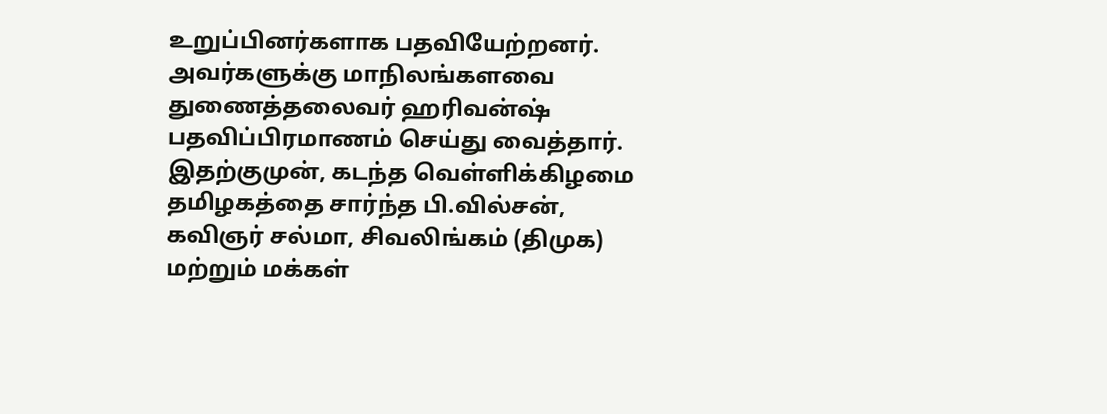உறுப்பினர்களாக பதவியேற்றனர். அவர்களுக்கு மாநிலங்களவை துணைத்தலைவர் ஹரிவன்ஷ் பதவிப்பிரமாணம் செய்து வைத்தார்.
இதற்குமுன், கடந்த வெள்ளிக்கிழமை தமிழகத்தை சார்ந்த பி.வில்சன், கவிஞர் சல்மா, சிவலிங்கம் (திமுக) மற்றும் மக்கள்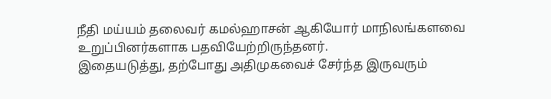நீதி மய்யம் தலைவர் கமல்ஹாசன் ஆகியோர் மாநிலங்களவை உறுப்பினர்களாக பதவியேற்றிருந்தனர்.
இதையடுத்து, தற்போது அதிமுகவைச் சேர்ந்த இருவரும்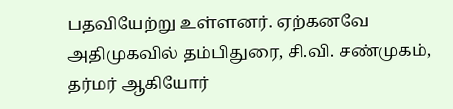பதவியேற்று உள்ளனர். ஏற்கனவே அதிமுகவில் தம்பிதுரை, சி.வி. சண்முகம், தர்மர் ஆகியோர்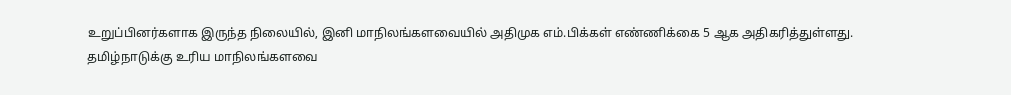உறுப்பினர்களாக இருந்த நிலையில், இனி மாநிலங்களவையில் அதிமுக எம்.பிக்கள் எண்ணிக்கை 5 ஆக அதிகரித்துள்ளது.
தமிழ்நாடுக்கு உரிய மாநிலங்களவை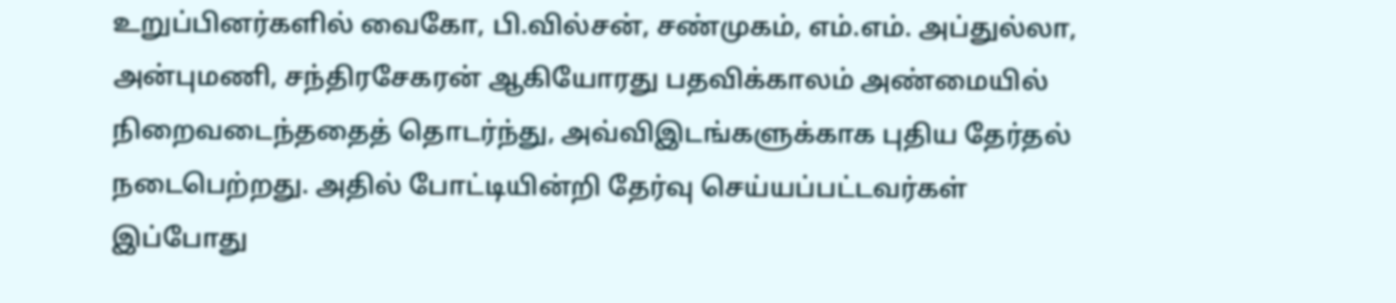உறுப்பினர்களில் வைகோ, பி.வில்சன், சண்முகம், எம்.எம். அப்துல்லா, அன்புமணி, சந்திரசேகரன் ஆகியோரது பதவிக்காலம் அண்மையில் நிறைவடைந்ததைத் தொடர்ந்து, அவ்விஇடங்களுக்காக புதிய தேர்தல் நடைபெற்றது. அதில் போட்டியின்றி தேர்வு செய்யப்பட்டவர்கள் இப்போது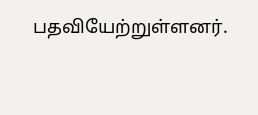பதவியேற்றுள்ளனர்.